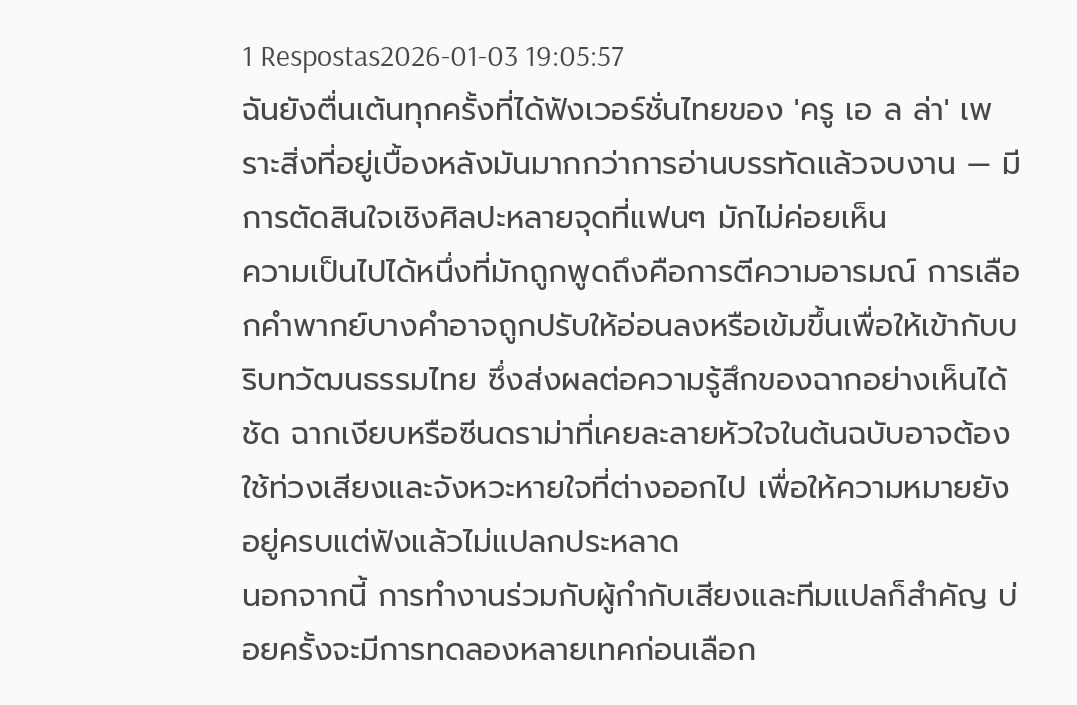1 Respostas2026-01-03 19:05:57
ฉันยังตื่นเต้นทุกครั้งที่ได้ฟังเวอร์ชั่นไทยของ 'ครู เอ ล ล่า' เพราะสิ่งที่อยู่เบื้องหลังมันมากกว่าการอ่านบรรทัดแล้วจบงาน — มีการตัดสินใจเชิงศิลปะหลายจุดที่แฟนๆ มักไม่ค่อยเห็น
ความเป็นไปได้หนึ่งที่มักถูกพูดถึงคือการตีความอารมณ์ การเลือกคำพากย์บางคำอาจถูกปรับให้อ่อนลงหรือเข้มขึ้นเพื่อให้เข้ากับบริบทวัฒนธรรมไทย ซึ่งส่งผลต่อความรู้สึกของฉากอย่างเห็นได้ชัด ฉากเงียบหรือซีนดราม่าที่เคยละลายหัวใจในต้นฉบับอาจต้องใช้ท่วงเสียงและจังหวะหายใจที่ต่างออกไป เพื่อให้ความหมายยังอยู่ครบแต่ฟังแล้วไม่แปลกประหลาด
นอกจากนี้ การทำงานร่วมกับผู้กำกับเสียงและทีมแปลก็สำคัญ บ่อยครั้งจะมีการทดลองหลายเทคก่อนเลือก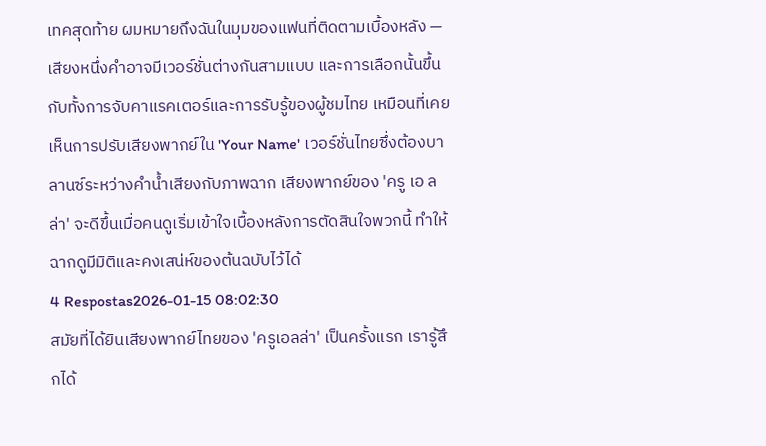เทคสุดท้าย ผมหมายถึงฉันในมุมของแฟนที่ติดตามเบื้องหลัง — เสียงหนึ่งคำอาจมีเวอร์ชั่นต่างกันสามแบบ และการเลือกนั้นขึ้นกับทั้งการจับคาแรคเตอร์และการรับรู้ของผู้ชมไทย เหมือนที่เคยเห็นการปรับเสียงพากย์ใน 'Your Name' เวอร์ชั่นไทยซึ่งต้องบาลานซ์ระหว่างคำน้ำเสียงกับภาพฉาก เสียงพากย์ของ 'ครู เอ ล ล่า' จะดีขึ้นเมื่อคนดูเริ่มเข้าใจเบื้องหลังการตัดสินใจพวกนี้ ทำให้ฉากดูมีมิติและคงเสน่ห์ของต้นฉบับไว้ได้
4 Respostas2026-01-15 08:02:30
สมัยที่ได้ยินเสียงพากย์ไทยของ 'ครูเอลล่า' เป็นครั้งแรก เรารู้สึกได้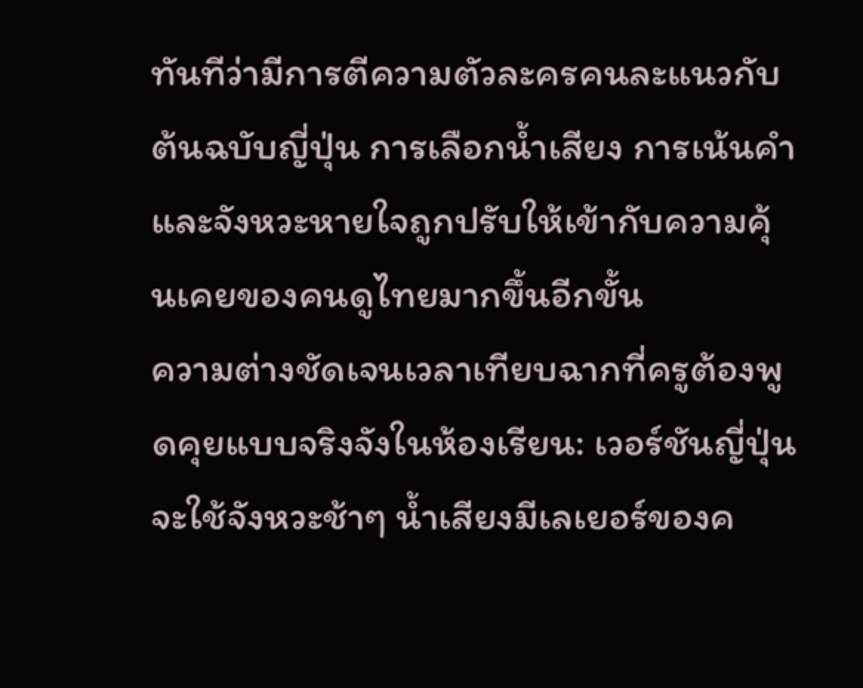ทันทีว่ามีการตีความตัวละครคนละแนวกับต้นฉบับญี่ปุ่น การเลือกน้ำเสียง การเน้นคำ และจังหวะหายใจถูกปรับให้เข้ากับความคุ้นเคยของคนดูไทยมากขึ้นอีกขั้น
ความต่างชัดเจนเวลาเทียบฉากที่ครูต้องพูดคุยแบบจริงจังในห้องเรียน: เวอร์ชันญี่ปุ่นจะใช้จังหวะช้าๆ น้ำเสียงมีเลเยอร์ของค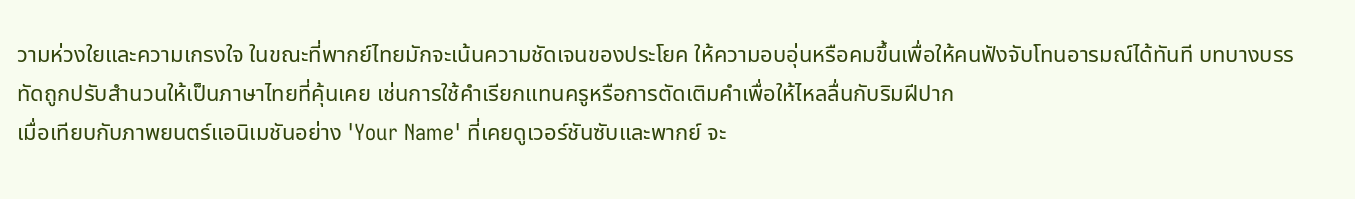วามห่วงใยและความเกรงใจ ในขณะที่พากย์ไทยมักจะเน้นความชัดเจนของประโยค ให้ความอบอุ่นหรือคมขึ้นเพื่อให้คนฟังจับโทนอารมณ์ได้ทันที บทบางบรรทัดถูกปรับสำนวนให้เป็นภาษาไทยที่คุ้นเคย เช่นการใช้คำเรียกแทนครูหรือการตัดเติมคำเพื่อให้ไหลลื่นกับริมฝีปาก
เมื่อเทียบกับภาพยนตร์แอนิเมชันอย่าง 'Your Name' ที่เคยดูเวอร์ชันซับและพากย์ จะ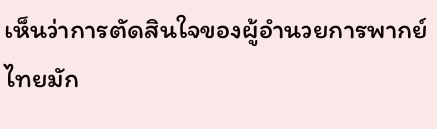เห็นว่าการตัดสินใจของผู้อำนวยการพากย์ไทยมัก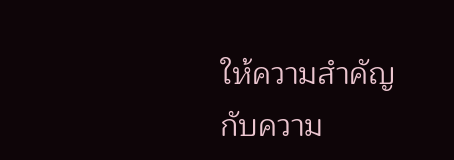ให้ความสำคัญกับความ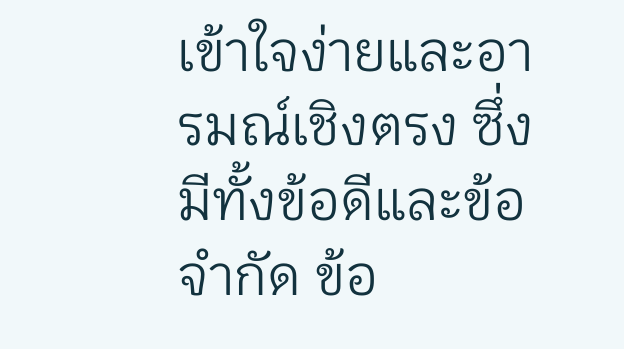เข้าใจง่ายและอารมณ์เชิงตรง ซึ่งมีทั้งข้อดีและข้อจำกัด ข้อ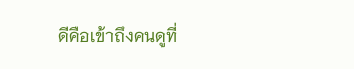ดีคือเข้าถึงคนดูที่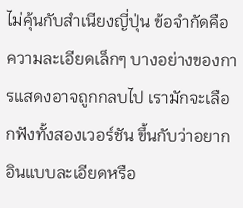ไม่คุ้นกับสำเนียงญี่ปุ่น ข้อจำกัดคือความละเอียดเล็กๆ บางอย่างของการแสดงอาจถูกกลบไป เรามักจะเลือกฟังทั้งสองเวอร์ชัน ขึ้นกับว่าอยากอินแบบละเอียดหรือ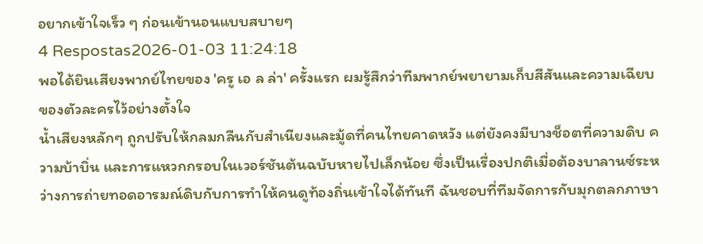อยากเข้าใจเร็ว ๆ ก่อนเข้านอนแบบสบายๆ
4 Respostas2026-01-03 11:24:18
พอได้ยินเสียงพากย์ไทยของ 'ครู เอ ล ล่า' ครั้งแรก ผมรู้สึกว่าทีมพากย์พยายามเก็บสีสันและความเฉียบของตัวละครไว้อย่างตั้งใจ
น้ำเสียงหลักๆ ถูกปรับให้กลมกลืนกับสำเนียงและมู้ดที่คนไทยคาดหวัง แต่ยังคงมีบางช็อตที่ความดิบ ความบ้าบิ่น และการแหวกกรอบในเวอร์ชันต้นฉบับหายไปเล็กน้อย ซึ่งเป็นเรื่องปกติเมื่อต้องบาลานซ์ระหว่างการถ่ายทอดอารมณ์ดิบกับการทำให้คนดูท้องถิ่นเข้าใจได้ทันที ฉันชอบที่ทีมจัดการกับมุกตลกภาษา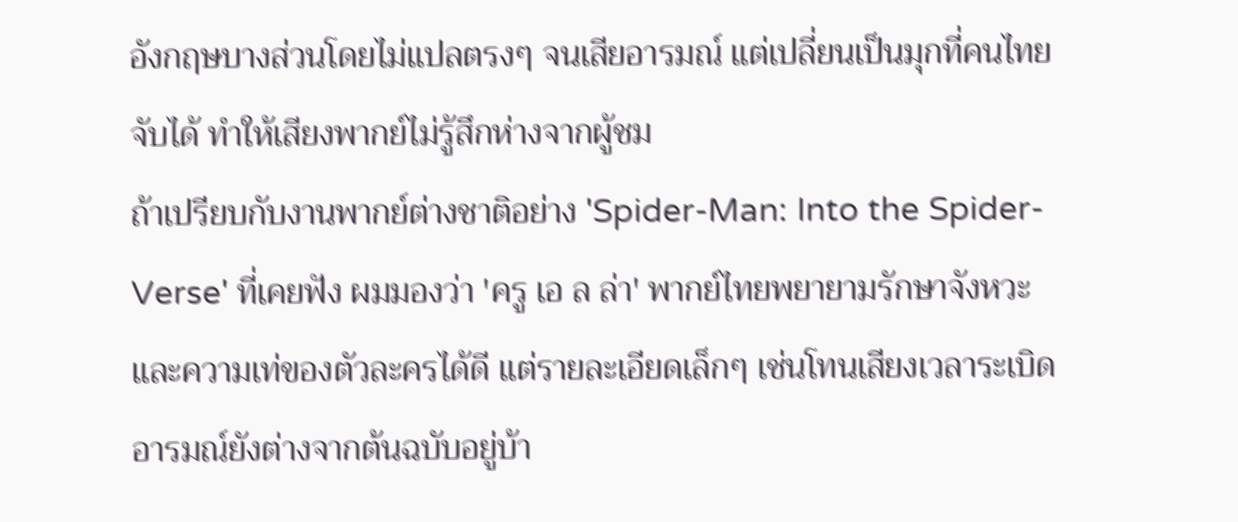อังกฤษบางส่วนโดยไม่แปลตรงๆ จนเสียอารมณ์ แต่เปลี่ยนเป็นมุกที่คนไทยจับได้ ทำให้เสียงพากย์ไม่รู้สึกห่างจากผู้ชม
ถ้าเปรียบกับงานพากย์ต่างชาติอย่าง 'Spider-Man: Into the Spider-Verse' ที่เคยฟัง ผมมองว่า 'ครู เอ ล ล่า' พากย์ไทยพยายามรักษาจังหวะและความเท่ของตัวละครได้ดี แต่รายละเอียดเล็กๆ เช่นโทนเสียงเวลาระเบิดอารมณ์ยังต่างจากต้นฉบับอยู่บ้า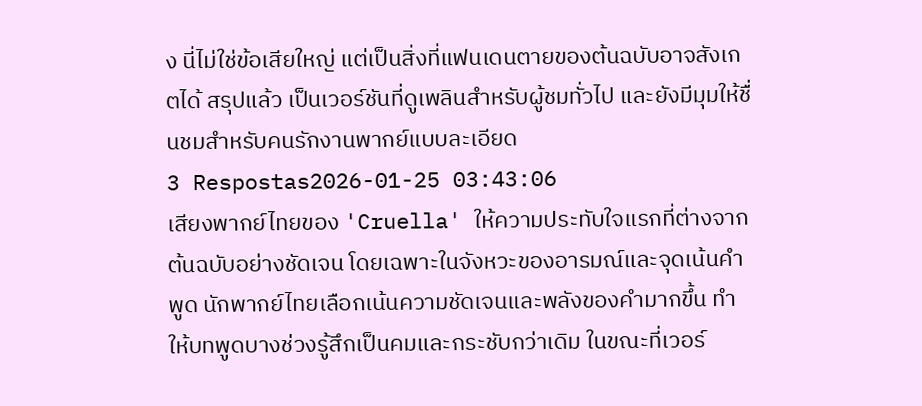ง นี่ไม่ใช่ข้อเสียใหญ่ แต่เป็นสิ่งที่แฟนเดนตายของต้นฉบับอาจสังเกตได้ สรุปแล้ว เป็นเวอร์ชันที่ดูเพลินสำหรับผู้ชมทั่วไป และยังมีมุมให้ชื่นชมสำหรับคนรักงานพากย์แบบละเอียด
3 Respostas2026-01-25 03:43:06
เสียงพากย์ไทยของ 'Cruella' ให้ความประทับใจแรกที่ต่างจากต้นฉบับอย่างชัดเจน โดยเฉพาะในจังหวะของอารมณ์และจุดเน้นคำพูด นักพากย์ไทยเลือกเน้นความชัดเจนและพลังของคำมากขึ้น ทำให้บทพูดบางช่วงรู้สึกเป็นคมและกระชับกว่าเดิม ในขณะที่เวอร์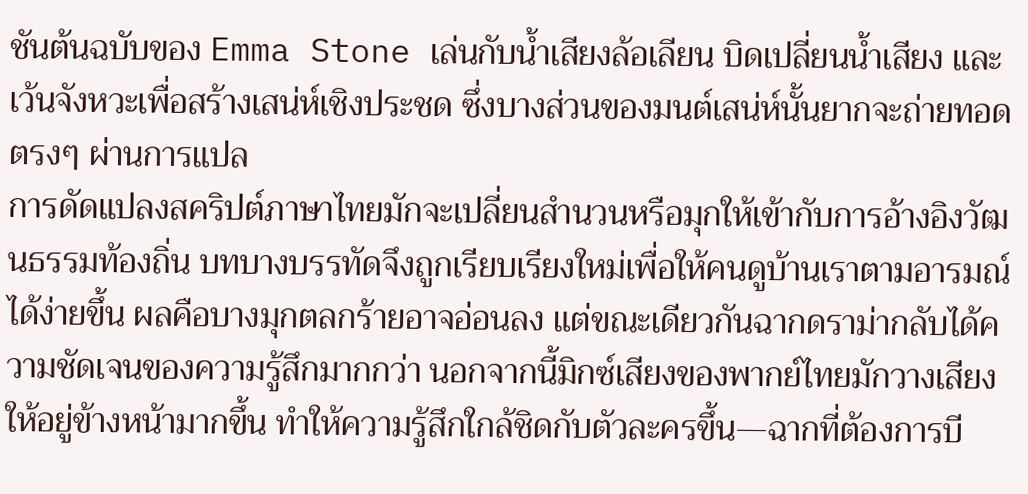ชันต้นฉบับของ Emma Stone เล่นกับน้ำเสียงล้อเลียน บิดเปลี่ยนน้ำเสียง และเว้นจังหวะเพื่อสร้างเสน่ห์เชิงประชด ซึ่งบางส่วนของมนต์เสน่ห์นั้นยากจะถ่ายทอดตรงๆ ผ่านการแปล
การดัดแปลงสคริปต์ภาษาไทยมักจะเปลี่ยนสำนวนหรือมุกให้เข้ากับการอ้างอิงวัฒนธรรมท้องถิ่น บทบางบรรทัดจึงถูกเรียบเรียงใหม่เพื่อให้คนดูบ้านเราตามอารมณ์ได้ง่ายขึ้น ผลคือบางมุกตลกร้ายอาจอ่อนลง แต่ขณะเดียวกันฉากดราม่ากลับได้ความชัดเจนของความรู้สึกมากกว่า นอกจากนี้มิกซ์เสียงของพากย์ไทยมักวางเสียงให้อยู่ข้างหน้ามากขึ้น ทำให้ความรู้สึกใกล้ชิดกับตัวละครขึ้น—ฉากที่ต้องการบี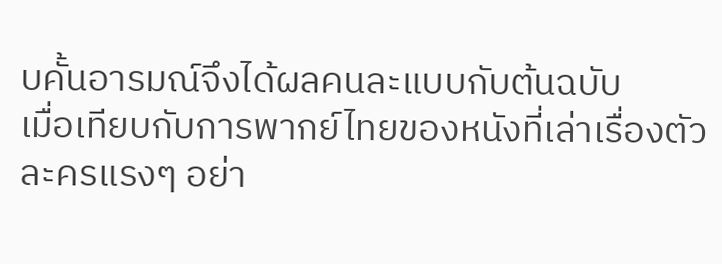บคั้นอารมณ์จึงได้ผลคนละแบบกับต้นฉบับ
เมื่อเทียบกับการพากย์ไทยของหนังที่เล่าเรื่องตัวละครแรงๆ อย่า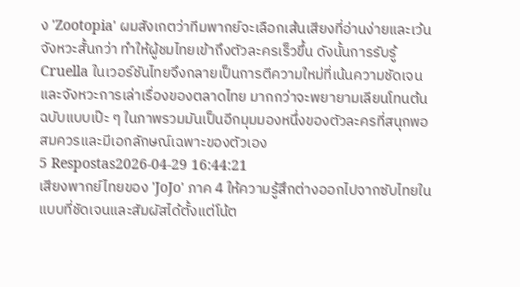ง 'Zootopia' ผมสังเกตว่าทีมพากย์จะเลือกเส้นเสียงที่อ่านง่ายและเว้นจังหวะสั้นกว่า ทำให้ผู้ชมไทยเข้าถึงตัวละครเร็วขึ้น ดังนั้นการรับรู้ Cruella ในเวอร์ชันไทยจึงกลายเป็นการตีความใหม่ที่เน้นความชัดเจนและจังหวะการเล่าเรื่องของตลาดไทย มากกว่าจะพยายามเลียนโทนต้นฉบับแบบเป๊ะ ๆ ในภาพรวมมันเป็นอีกมุมมองหนึ่งของตัวละครที่สนุกพอสมควรและมีเอกลักษณ์เฉพาะของตัวเอง
5 Respostas2026-04-29 16:44:21
เสียงพากย์ไทยของ 'JoJo' ภาค 4 ให้ความรู้สึกต่างออกไปจากซับไทยในแบบที่ชัดเจนและสัมผัสได้ตั้งแต่โน้ต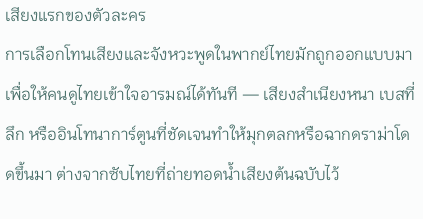เสียงแรกของตัวละคร
การเลือกโทนเสียงและจังหวะพูดในพากย์ไทยมักถูกออกแบบมาเพื่อให้คนดูไทยเข้าใจอารมณ์ได้ทันที — เสียงสำเนียงหนา เบสที่ลึก หรืออินโทนาการ์ตูนที่ชัดเจนทำให้มุกตลกหรือฉากดราม่าโดดขึ้นมา ต่างจากซับไทยที่ถ่ายทอดน้ำเสียงต้นฉบับไว้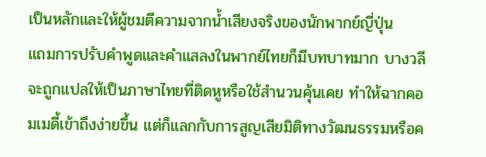เป็นหลักและให้ผู้ชมตีความจากน้ำเสียงจริงของนักพากย์ญี่ปุ่น
แถมการปรับคำพูดและคำแสลงในพากย์ไทยก็มีบทบาทมาก บางวลีจะถูกแปลให้เป็นภาษาไทยที่ติดหูหรือใช้สำนวนคุ้นเคย ทำให้ฉากคอมเมดี้เข้าถึงง่ายขึ้น แต่ก็แลกกับการสูญเสียมิติทางวัฒนธรรมหรือค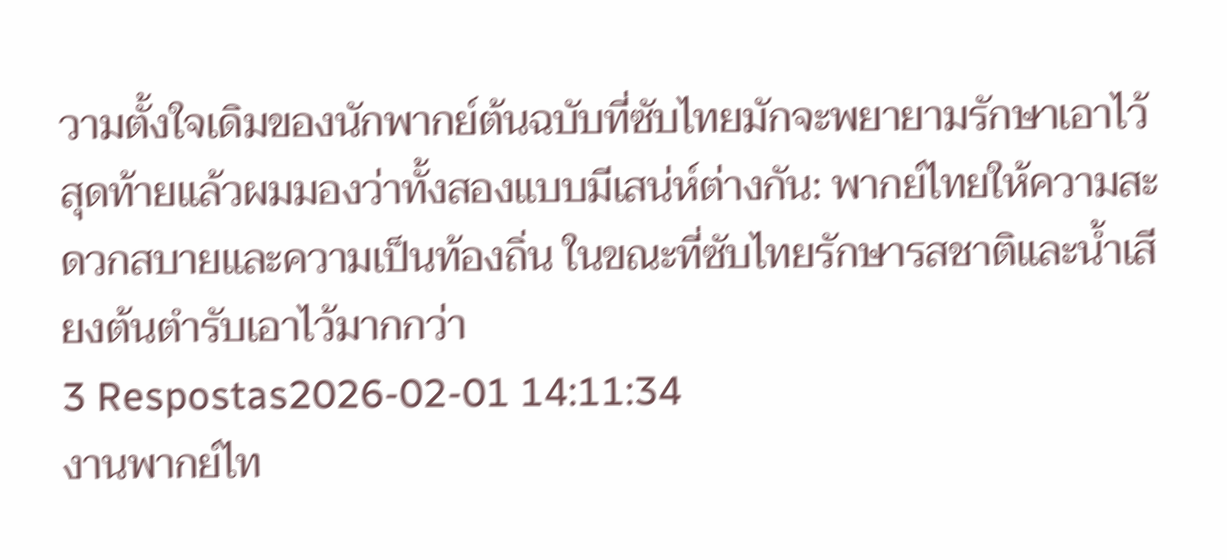วามตั้งใจเดิมของนักพากย์ต้นฉบับที่ซับไทยมักจะพยายามรักษาเอาไว้ สุดท้ายแล้วผมมองว่าทั้งสองแบบมีเสน่ห์ต่างกัน: พากย์ไทยให้ความสะดวกสบายและความเป็นท้องถิ่น ในขณะที่ซับไทยรักษารสชาติและน้ำเสียงต้นตำรับเอาไว้มากกว่า
3 Respostas2026-02-01 14:11:34
งานพากย์ไท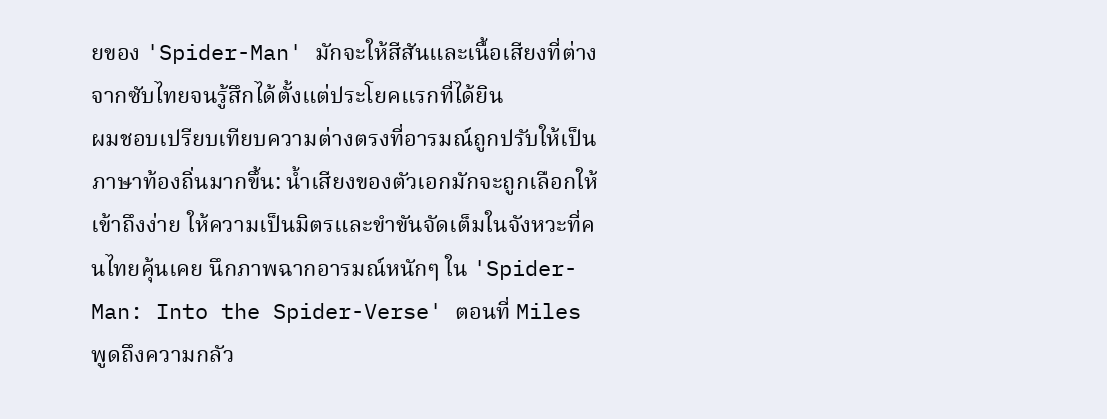ยของ 'Spider-Man' มักจะให้สีสันและเนื้อเสียงที่ต่างจากซับไทยจนรู้สึกได้ตั้งแต่ประโยคแรกที่ได้ยิน
ผมชอบเปรียบเทียบความต่างตรงที่อารมณ์ถูกปรับให้เป็นภาษาท้องถิ่นมากขึ้น: น้ำเสียงของตัวเอกมักจะถูกเลือกให้เข้าถึงง่าย ให้ความเป็นมิตรและขำขันจัดเต็มในจังหวะที่คนไทยคุ้นเคย นึกภาพฉากอารมณ์หนักๆ ใน 'Spider-Man: Into the Spider-Verse' ตอนที่ Miles พูดถึงความกลัว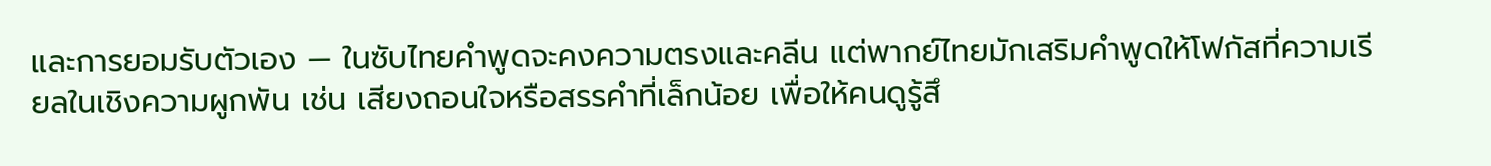และการยอมรับตัวเอง — ในซับไทยคำพูดจะคงความตรงและคลีน แต่พากย์ไทยมักเสริมคำพูดให้โฟกัสที่ความเรียลในเชิงความผูกพัน เช่น เสียงถอนใจหรือสรรคำที่เล็กน้อย เพื่อให้คนดูรู้สึ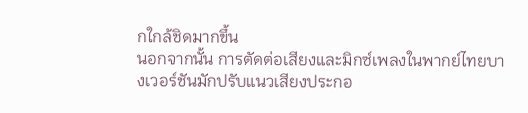กใกล้ชิดมากขึ้น
นอกจากนั้น การตัดต่อเสียงและมิกซ์เพลงในพากย์ไทยบางเวอร์ชันมักปรับแนวเสียงประกอ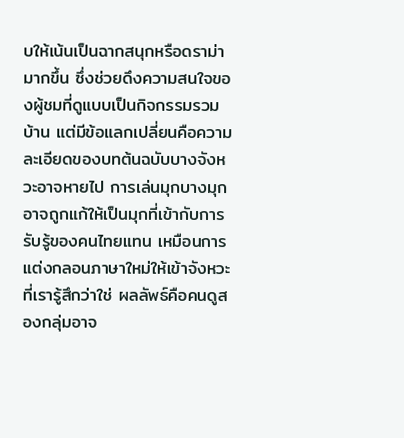บให้เน้นเป็นฉากสนุกหรือดราม่ามากขึ้น ซึ่งช่วยดึงความสนใจของผู้ชมที่ดูแบบเป็นกิจกรรมรวมบ้าน แต่มีข้อแลกเปลี่ยนคือความละเอียดของบทต้นฉบับบางจังหวะอาจหายไป การเล่นมุกบางมุกอาจถูกแก้ให้เป็นมุกที่เข้ากับการรับรู้ของคนไทยแทน เหมือนการแต่งกลอนภาษาใหม่ให้เข้าจังหวะที่เรารู้สึกว่าใช่ ผลลัพธ์คือคนดูสองกลุ่มอาจ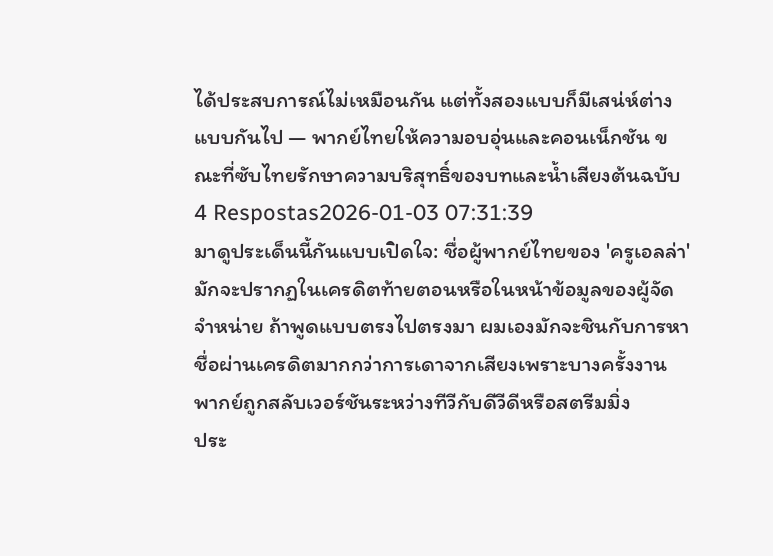ได้ประสบการณ์ไม่เหมือนกัน แต่ทั้งสองแบบก็มีเสน่ห์ต่างแบบกันไป — พากย์ไทยให้ความอบอุ่นและคอนเน็กชัน ขณะที่ซับไทยรักษาความบริสุทธิ์ของบทและน้ำเสียงต้นฉบับ
4 Respostas2026-01-03 07:31:39
มาดูประเด็นนี้กันแบบเปิดใจ: ชื่อผู้พากย์ไทยของ 'ครูเอลล่า' มักจะปรากฏในเครดิตท้ายตอนหรือในหน้าข้อมูลของผู้จัดจำหน่าย ถ้าพูดแบบตรงไปตรงมา ผมเองมักจะชินกับการหาชื่อผ่านเครดิตมากกว่าการเดาจากเสียงเพราะบางครั้งงานพากย์ถูกสลับเวอร์ชันระหว่างทีวีกับดีวีดีหรือสตรีมมิ่ง
ประ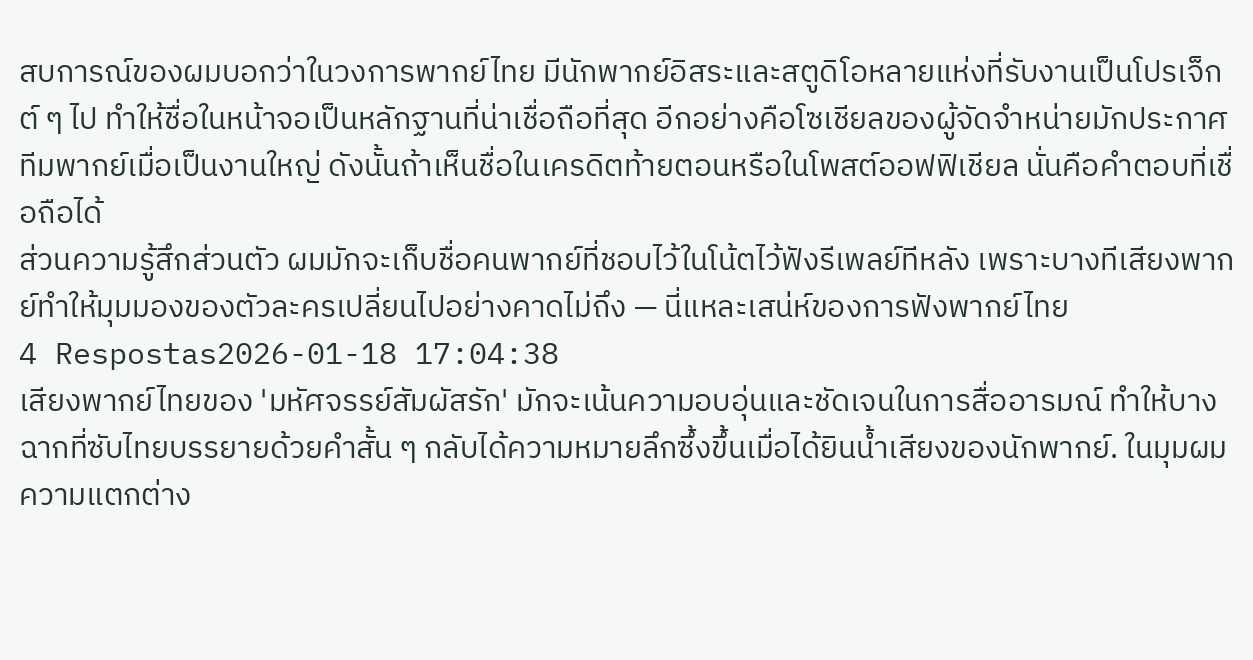สบการณ์ของผมบอกว่าในวงการพากย์ไทย มีนักพากย์อิสระและสตูดิโอหลายแห่งที่รับงานเป็นโปรเจ็กต์ ๆ ไป ทำให้ชื่อในหน้าจอเป็นหลักฐานที่น่าเชื่อถือที่สุด อีกอย่างคือโซเชียลของผู้จัดจำหน่ายมักประกาศทีมพากย์เมื่อเป็นงานใหญ่ ดังนั้นถ้าเห็นชื่อในเครดิตท้ายตอนหรือในโพสต์ออฟฟิเชียล นั่นคือคำตอบที่เชื่อถือได้
ส่วนความรู้สึกส่วนตัว ผมมักจะเก็บชื่อคนพากย์ที่ชอบไว้ในโน้ตไว้ฟังรีเพลย์ทีหลัง เพราะบางทีเสียงพากย์ทำให้มุมมองของตัวละครเปลี่ยนไปอย่างคาดไม่ถึง — นี่แหละเสน่ห์ของการฟังพากย์ไทย
4 Respostas2026-01-18 17:04:38
เสียงพากย์ไทยของ 'มหัศจรรย์สัมผัสรัก' มักจะเน้นความอบอุ่นและชัดเจนในการสื่ออารมณ์ ทำให้บางฉากที่ซับไทยบรรยายด้วยคำสั้น ๆ กลับได้ความหมายลึกซึ้งขึ้นเมื่อได้ยินน้ำเสียงของนักพากย์. ในมุมผม ความแตกต่าง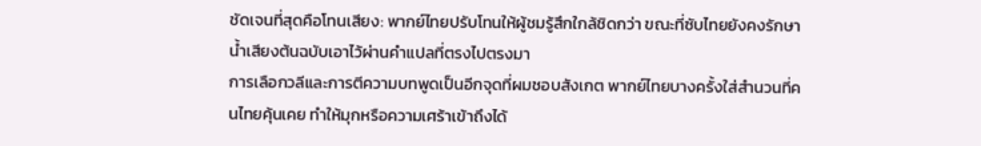ชัดเจนที่สุดคือโทนเสียง: พากย์ไทยปรับโทนให้ผู้ชมรู้สึกใกล้ชิดกว่า ขณะที่ซับไทยยังคงรักษาน้ำเสียงต้นฉบับเอาไว้ผ่านคำแปลที่ตรงไปตรงมา
การเลือกวลีและการตีความบทพูดเป็นอีกจุดที่ผมชอบสังเกต พากย์ไทยบางครั้งใส่สำนวนที่คนไทยคุ้นเคย ทำให้มุกหรือความเศร้าเข้าถึงได้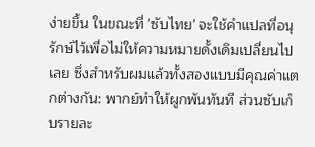ง่ายขึ้น ในขณะที่ 'ซับไทย' จะใช้คำแปลที่อนุรักษ์ไว้เพื่อไม่ให้ความหมายดั้งเดิมเปลี่ยนไปเลย ซึ่งสำหรับผมแล้วทั้งสองแบบมีคุณค่าแตกต่างกัน: พากย์ทำให้ผูกพันทันที ส่วนซับเก็บรายละ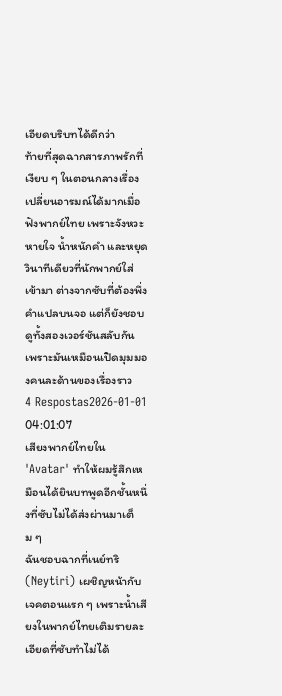เอียดบริบทได้ดีกว่า
ท้ายที่สุดฉากสารภาพรักที่เงียบ ๆ ในตอนกลางเรื่องเปลี่ยนอารมณ์ได้มากเมื่อฟังพากย์ไทย เพราะจังหวะหายใจ น้ำหนักคำ และหยุดวินาทีเดียวที่นักพากย์ใส่เข้ามา ต่างจากซับที่ต้องพึ่งคำแปลบนจอ แต่ก็ยังชอบดูทั้งสองเวอร์ชันสลับกัน เพราะมันเหมือนเปิดมุมมองคนละด้านของเรื่องราว
4 Respostas2026-01-01 04:01:07
เสียงพากย์ไทยใน 'Avatar' ทำให้ผมรู้สึกเหมือนได้ยินบทพูดอีกชั้นหนึ่งที่ซับไม่ได้ส่งผ่านมาเต็ม ๆ
ฉันชอบฉากที่เนย์ทริ (Neytiri) เผชิญหน้ากับเจคตอนแรก ๆ เพราะน้ำเสียงในพากย์ไทยเติมรายละเอียดที่ซับทำไม่ได้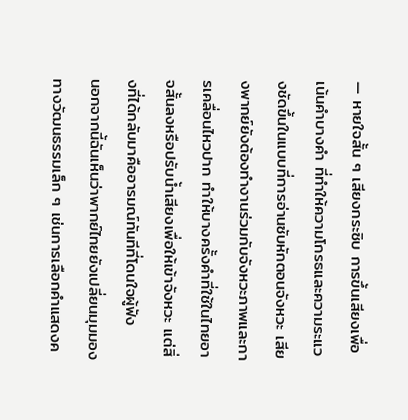— หายใจสั้น ๆ เสียงกระซิบ การขึ้นเสียงเพื่อเน้นคำบางคำ ที่ทำให้ความโกรธและความระแวงชัดขึ้นในแบบที่การอ่านซับหักตอนจังหวะ เสียงพากย์ยังต้องทำงานร่วมกับจังหวะภาพและการเคลื่อนไหวปาก ทำให้บางครั้งคำที่ใช้ในไทยอาจสั้นลงหรือปรับน้ำเสียงเพื่อให้เข้าจังหวะ แต่สิ่งที่ได้กลับมาคืออารมณ์ทันทีที่โดนใจผู้ฟัง
นอกจากนี้ฉันเห็นว่าพากย์ไทยยังเปลี่ยนมุมมองทางวัฒนธรรมเล็ก ๆ เช่นการเลือกคำแสดงค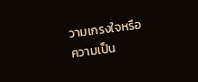วามเกรงใจหรือความเป็น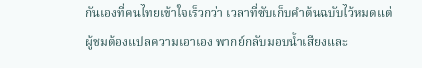กันเองที่คนไทยเข้าใจเร็วกว่า เวลาที่ซับเก็บคำต้นฉบับไว้หมดแต่ผู้ชมต้องแปลความเอาเอง พากย์กลับมอบน้ำเสียงและ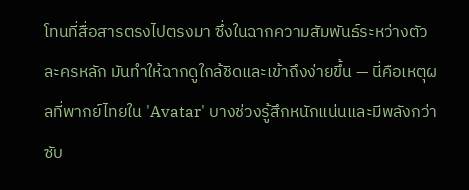โทนที่สื่อสารตรงไปตรงมา ซึ่งในฉากความสัมพันธ์ระหว่างตัวละครหลัก มันทำให้ฉากดูใกล้ชิดและเข้าถึงง่ายขึ้น — นี่คือเหตุผลที่พากย์ไทยใน 'Avatar' บางช่วงรู้สึกหนักแน่นและมีพลังกว่าซับ